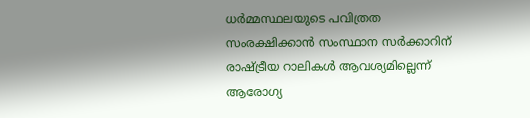ധർമ്മസ്ഥലയുടെ പവിത്രത സംരക്ഷിക്കാൻ സംസ്ഥാന സർക്കാറിന് രാഷ്ട്രീയ റാലികൾ ആവശ്യമില്ലെന്ന് ആരോഗ്യ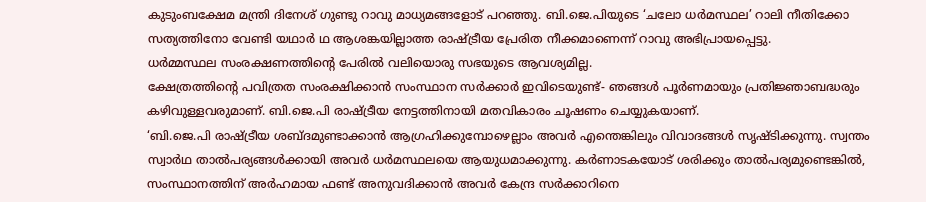കുടുംബക്ഷേമ മന്ത്രി ദിനേശ് ഗുണ്ടു റാവു മാധ്യമങ്ങളോട് പറഞ്ഞു. ബി.ജെ.പിയുടെ ‘ചലോ ധർമസ്ഥല’ റാലി നീതിക്കോ സത്യത്തിനോ വേണ്ടി യഥാർ ഥ ആശങ്കയില്ലാത്ത രാഷ്ട്രീയ പ്രേരിത നീക്കമാണെന്ന് റാവു അഭിപ്രായപ്പെട്ടു.
ധർമ്മസ്ഥല സംരക്ഷണത്തിൻ്റെ പേരിൽ വലിയൊരു സഭയുടെ ആവശ്യമില്ല.
ക്ഷേത്രത്തിൻ്റെ പവിത്രത സംരക്ഷിക്കാൻ സംസ്ഥാന സർക്കാർ ഇവിടെയുണ്ട്- ഞങ്ങൾ പൂർണമായും പ്രതിജ്ഞാബദ്ധരും കഴിവുള്ളവരുമാണ്. ബി.ജെ.പി രാഷ്ട്രീയ നേട്ടത്തിനായി മതവികാരം ചൂഷണം ചെയ്യുകയാണ്.
‘ബി.ജെ.പി രാഷ്ട്രീയ ശബ്ദമുണ്ടാക്കാൻ ആഗ്രഹിക്കുമ്പോഴെല്ലാം അവർ എന്തെങ്കിലും വിവാദങ്ങൾ സൃഷ്ടിക്കുന്നു. സ്വന്തം സ്വാർഥ താൽപര്യങ്ങൾക്കായി അവർ ധർമസ്ഥലയെ ആയുധമാക്കുന്നു. കർണാടകയോട് ശരിക്കും താൽപര്യമുണ്ടെങ്കിൽ, സംസ്ഥാനത്തിന് അർഹമായ ഫണ്ട് അനുവദിക്കാൻ അവർ കേന്ദ്ര സർക്കാറിനെ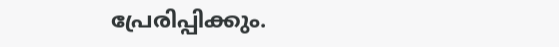പ്രേരിപ്പിക്കും.